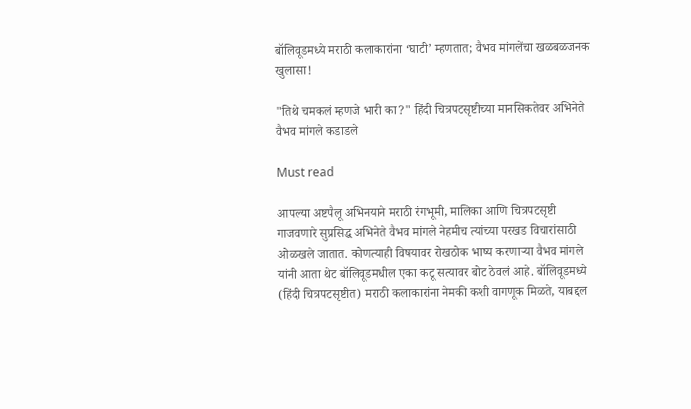बॉलिवूडमध्ये मराठी कलाकारांना ‘घाटी’ म्हणतात; वैभव मांगलेंचा खळबळजनक खुलासा!

"तिथे चमकलं म्हणजे भारी का?" हिंदी चित्रपटसृष्टीच्या मानसिकतेवर अभिनेते वैभव मांगले कडाडले

Must read

आपल्या अष्टपैलू अभिनयाने मराठी रंगभूमी, मालिका आणि चित्रपटसृष्टी गाजवणारे सुप्रसिद्ध अभिनेते वैभव मांगले नेहमीच त्यांच्या परखड विचारांसाठी ओळखले जातात. कोणत्याही विषयावर रोखठोक भाष्य करणाऱ्या वैभव मांगले यांनी आता थेट बॉलिवूडमधील एका कटू सत्यावर बोट ठेवलं आहे. बॉलिवूडमध्ये (हिंदी चित्रपटसृष्टीत) मराठी कलाकारांना नेमकी कशी वागणूक मिळते, याबद्दल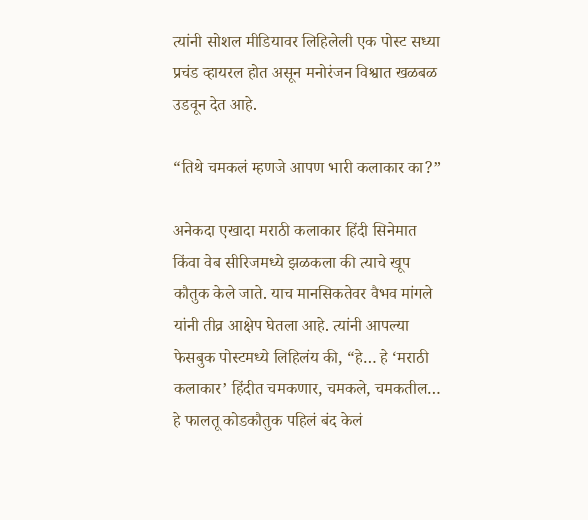त्यांनी सोशल मीडियावर लिहिलेली एक पोस्ट सध्या प्रचंड व्हायरल होत असून मनोरंजन विश्वात खळबळ उडवून देत आहे.

“तिथे चमकलं म्हणजे आपण भारी कलाकार का?”

अनेकदा एखादा मराठी कलाकार हिंदी सिनेमात किंवा वेब सीरिजमध्ये झळकला की त्याचे खूप कौतुक केले जाते. याच मानसिकतेवर वैभव मांगले यांनी तीव्र आक्षेप घेतला आहे. त्यांनी आपल्या फेसबुक पोस्टमध्ये लिहिलंय की, “हे… हे ‘मराठी कलाकार’ हिंदीत चमकणार, चमकले, चमकतील… हे फालतू कोडकौतुक पहिलं बंद केलं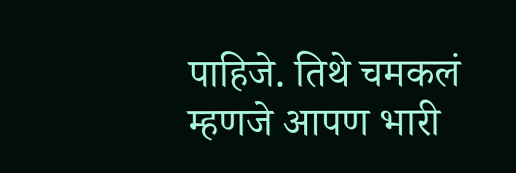पाहिजे. तिथे चमकलं म्हणजे आपण भारी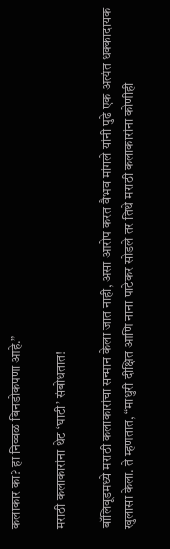कलाकार का? हा निव्वळ बिनडोकपणा आहे.”

मराठी कलाकारांना थेट ‘घाटी’ संबोधतात!

बॉलिवूडमध्ये मराठी कलाकारांचा सन्मान केला जात नाही, असा आरोप करत वैभव मांगले यांनी पुढे एक अत्यंत धक्कादायक खुलासा केला. ते म्हणतात, “माधुरी दीक्षित आणि नाना पाटेकर सोडले तर तिथे मराठी कलाकारांना कोणीही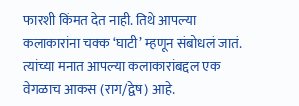फारशी किंमत देत नाही. तिथे आपल्या कलाकारांना चक्क ‘घाटी’ म्हणून संबोधलं जातं. त्यांच्या मनात आपल्या कलाकारांबद्दल एक वेगळाच आकस (राग/द्वेष) आहे.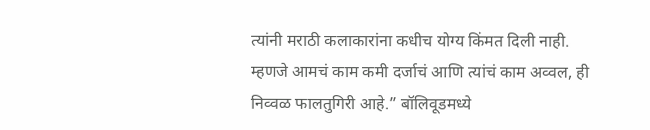त्यांनी मराठी कलाकारांना कधीच योग्य किंमत दिली नाही. म्हणजे आमचं काम कमी दर्जाचं आणि त्यांचं काम अव्वल, ही निव्वळ फालतुगिरी आहे.” बॉलिवूडमध्ये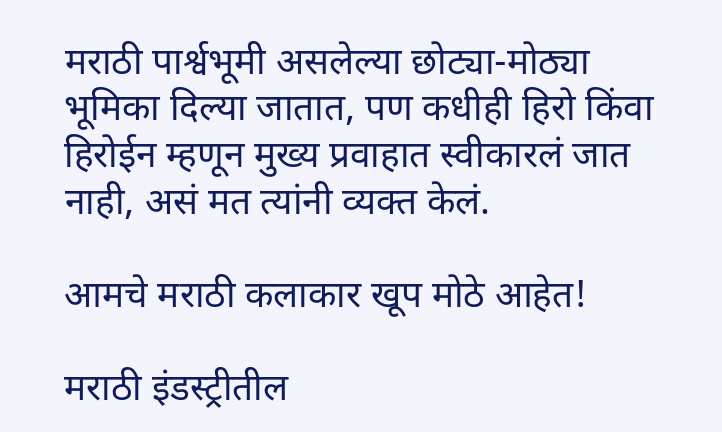मराठी पार्श्वभूमी असलेल्या छोट्या-मोठ्या भूमिका दिल्या जातात, पण कधीही हिरो किंवा हिरोईन म्हणून मुख्य प्रवाहात स्वीकारलं जात नाही, असं मत त्यांनी व्यक्त केलं.

आमचे मराठी कलाकार खूप मोठे आहेत!

मराठी इंडस्ट्रीतील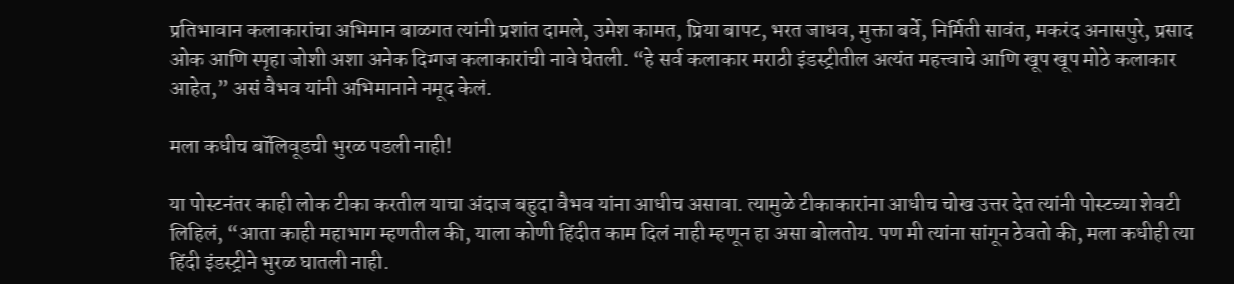प्रतिभावान कलाकारांचा अभिमान बाळगत त्यांनी प्रशांत दामले, उमेश कामत, प्रिया बापट, भरत जाधव, मुक्ता बर्वे, निर्मिती सावंत, मकरंद अनासपुरे, प्रसाद ओक आणि स्पृहा जोशी अशा अनेक दिग्गज कलाकारांची नावे घेतली. “हे सर्व कलाकार मराठी इंडस्ट्रीतील अत्यंत महत्त्वाचे आणि खूप खूप मोठे कलाकार आहेत,” असं वैभव यांनी अभिमानाने नमूद केलं.

मला कधीच बॉलिवूडची भुरळ पडली नाही!

या पोस्टनंतर काही लोक टीका करतील याचा अंदाज बहुदा वैभव यांना आधीच असावा. त्यामुळे टीकाकारांना आधीच चोख उत्तर देत त्यांनी पोस्टच्या शेवटी लिहिलं, “आता काही महाभाग म्हणतील की, याला कोणी हिंदीत काम दिलं नाही म्हणून हा असा बोलतोय. पण मी त्यांना सांगून ठेवतो की, मला कधीही त्या हिंदी इंडस्ट्रीने भुरळ घातली नाही.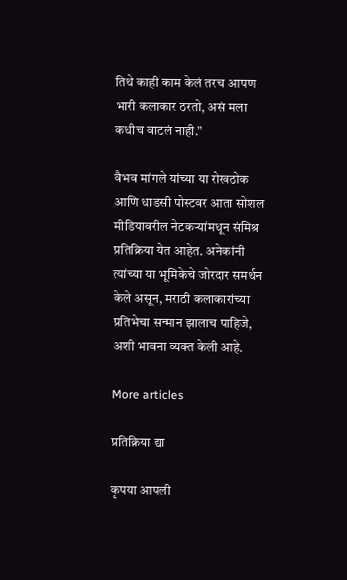तिथे काही काम केलं तरच आपण भारी कलाकार ठरतो, असं मला कधीच वाटलं नाही.”

वैभव मांगले यांच्या या रोखठोक आणि धाडसी पोस्टवर आता सोशल मीडियावरील नेटकऱ्यांमधून संमिश्र प्रतिक्रिया येत आहेत. अनेकांनी त्यांच्या या भूमिकेचे जोरदार समर्थन केले असून, मराठी कलाकारांच्या प्रतिभेचा सन्मान झालाच पाहिजे, अशी भावना व्यक्त केली आहे.

More articles

प्रतिक्रिया द्या

कृपया आपली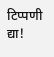टिप्पणी द्या!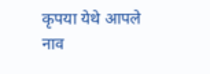कृपया येथे आपले नाव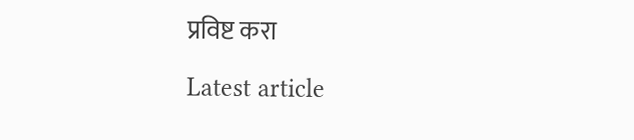प्रविष्ट करा

Latest article